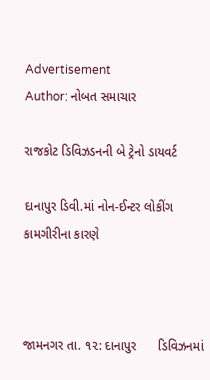Advertisement
Author: નોબત સમાચાર

રાજકોટ ડિવિઝડનની બે ટ્રેનો ડાયવર્ટ

દાનાપુર ડિવી.માં નોન-ઈન્ટર લોકીંગ કામગીરીના કારણે



જામનગર તા. ૧૨: દાનાપુર      ડિવિઝનમાં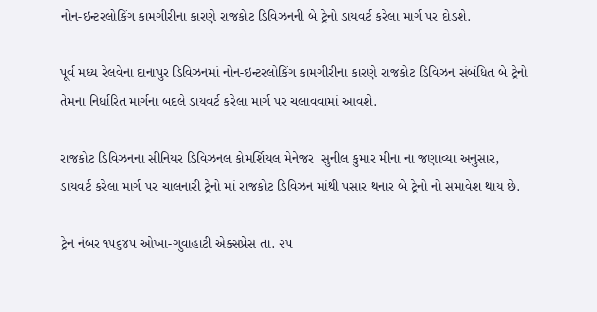નોન-ઇન્ટરલોકિંગ કામગીરીના કારણે રાજકોટ ડિવિઝનની બે ટ્રેનો ડાયવર્ટ કરેલા માર્ગ પર દોડશે.

પૂર્વ મધ્ય રેલવેના દાનાપુર ડિવિઝનમાં નોન-ઇન્ટરલોકિંગ કામગીરીના કારણે રાજકોટ ડિવિઝન સંબંધિત બે ટ્રેનો તેમના નિર્ધારિત માર્ગના બદલે ડાયવર્ટ કરેલા માર્ગ પર ચલાવવામાં આવશે.

રાજકોટ ડિવિઝનના સીનિયર ડિવિઝનલ કોમર્શિયલ મેનેજર  સુનીલ કુમાર મીના ના જણાવ્યા અનુસાર, ડાયવર્ટ કરેલા માર્ગ પર ચાલનારી ટ્રેનો માં રાજકોટ ડિવિઝન માંથી પસાર થનાર બે ટ્રેનો નો સમાવેશ થાય છે.

ટ્રેન નંબર ૧૫૬૪૫ ઓખા-ગુવાહાટી એક્સપ્રેસ તા. ૨૫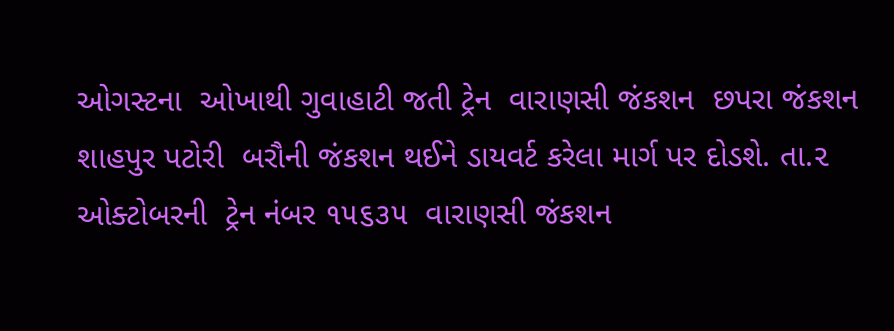ઓગસ્ટના  ઓખાથી ગુવાહાટી જતી ટ્રેન  વારાણસી જંકશન  છપરા જંકશન  શાહપુર પટોરી  બરૌની જંકશન થઈને ડાયવર્ટ કરેલા માર્ગ પર દોડશે. તા.૨  ઓક્ટોબરની  ટ્રેન નંબર ૧૫૬૩૫  વારાણસી જંકશન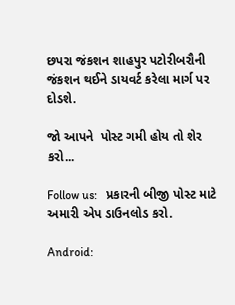છપરા જંકશન શાહપુર પટોરીબરૌની જંકશન થઈને ડાયવર્ટ કરેલા માર્ગ પર દોડશે.

જો આપને  પોસ્ટ ગમી હોય તો શેર કરો...

Follow us:   પ્રકારની બીજી પોસ્ટ માટે અમારી એપ ડાઉનલોડ કરો.

Android: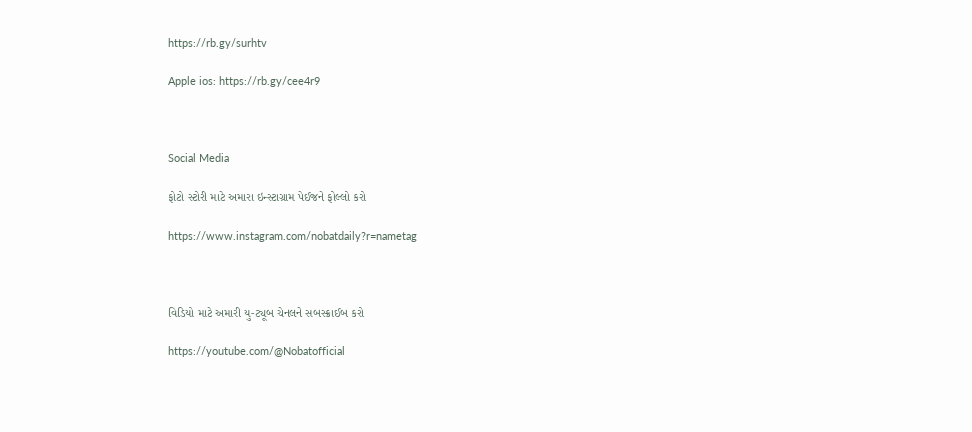https://rb.gy/surhtv

Apple ios: https://rb.gy/cee4r9



Social Media

ફોટો સ્ટોરી માટે અમારા ઇન્સ્ટાગ્રામ પેઈજને ફોલ્લો કરો

https://www.instagram.com/nobatdaily?r=nametag



વિડિયો માટે અમારી યુ-ટ્યૂબ ચેનલને સબસ્ક્રાઈબ કરો

https://youtube.com/@Nobatofficial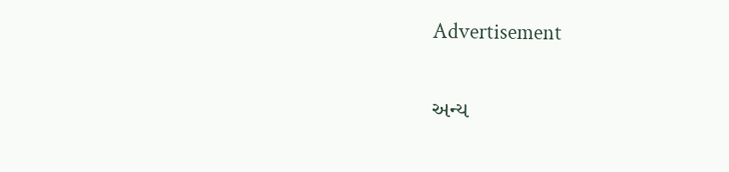Advertisement

અન્ય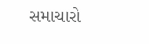સમાચારો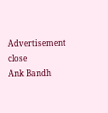Advertisement
close
Ank Bandh